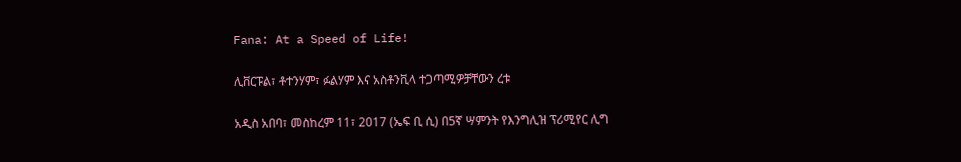Fana: At a Speed of Life!

ሊቨርፑል፣ ቶተንሃም፣ ፉልሃም እና አስቶንቪላ ተጋጣሚዎቻቸውን ረቱ

አዲስ አበባ፣ መስከረም 11፣ 2017 (ኤፍ ቢ ሲ) በ5ኛ ሣምንት የእንግሊዝ ፕሪሚየር ሊግ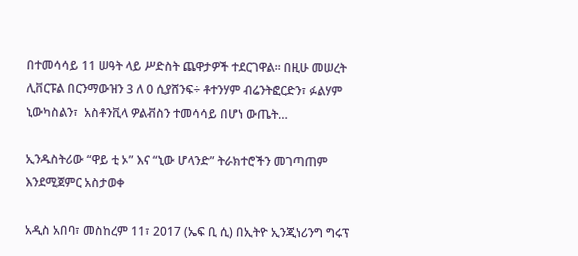በተመሳሳይ 11 ሠዓት ላይ ሥድስት ጨዋታዎች ተደርገዋል፡፡ በዚሁ መሠረት ሊቨርፑል በርንማውዝን 3 ለ 0 ሲያሸንፍ÷ ቶተንሃም ብሬንትፎርድን፣ ፉልሃም ኒውካስልን፣  አስቶንቪላ ዎልቭስን ተመሳሳይ በሆነ ውጤት…

ኢንዱስትሪው “ዋይ ቲ ኦ” እና “ኒው ሆላንድ” ትራክተሮችን መገጣጠም እንደሚጀምር አስታወቀ

አዲስ አበባ፣ መስከረም 11፣ 2017 (ኤፍ ቢ ሲ) በኢትዮ ኢንጂነሪንግ ግሩፕ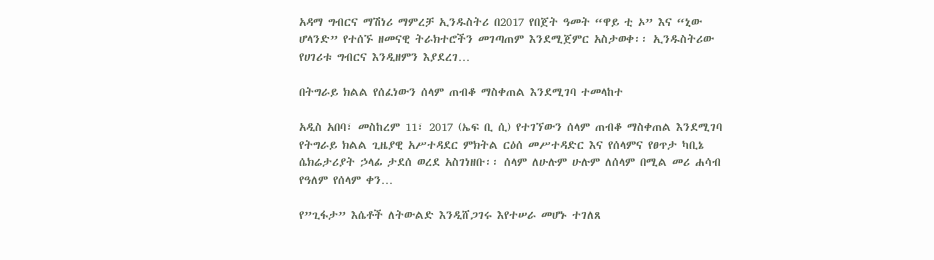አዳማ ግብርና ማሽነሪ ማምረቻ ኢንዱስትሪ በ2017 የበጀት ዓመት “ዋይ ቲ ኦ” እና “ኒው ሆላንድ” የተሰኙ ዘመናዊ ትራክተሮችን መገጣጠም እንደሚጀምር አስታወቀ፡፡ ኢንዱስትሪው የሀገሪቱ ግብርና እንዲዘምን እያደረገ…

በትግራይ ክልል የሰፈነውን ሰላም ጠብቆ ማስቀጠል እንደሚገባ ተመላከተ

አዲስ አበባ፣ መስከረም 11፣ 2017 (ኤፍ ቢ ሲ) የተገኘውን ሰላም ጠብቆ ማስቀጠል እንደሚገባ የትግራይ ክልል ጊዜያዊ አሥተዳደር ምክትል ርዕሰ መሥተዳድር እና የሰላምና የፀጥታ ካቢኔ ሴክሬታሪያት ኃላፊ ታደሰ ወረደ አስገነዘቡ፡፡ ሰላም ለሁሉም ሁሉም ለሰላም በሚል መሪ ሐሳብ የዓለም የሰላም ቀን…

የ”ጊፋታ” እሴቶች ለትውልድ እንዲሸጋገሩ እየተሠራ መሆኑ ተገለጸ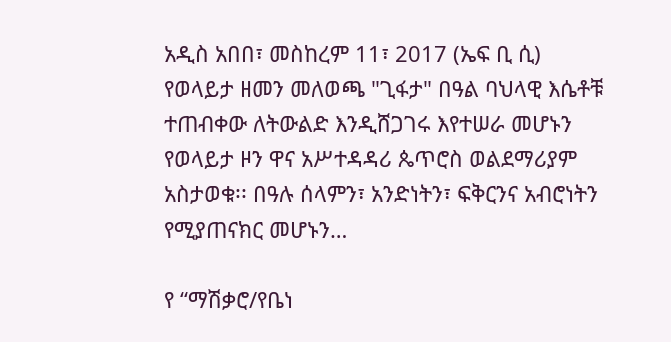አዲስ አበበ፣ መስከረም 11፣ 2017 (ኤፍ ቢ ሲ) የወላይታ ዘመን መለወጫ "ጊፋታ" በዓል ባህላዊ እሴቶቹ ተጠብቀው ለትውልድ እንዲሸጋገሩ እየተሠራ መሆኑን የወላይታ ዞን ዋና አሥተዳዳሪ ጴጥሮስ ወልደማሪያም አስታወቁ፡፡ በዓሉ ሰላምን፣ አንድነትን፣ ፍቅርንና አብሮነትን የሚያጠናክር መሆኑን…

የ “ማሽቃሮ/የቤነ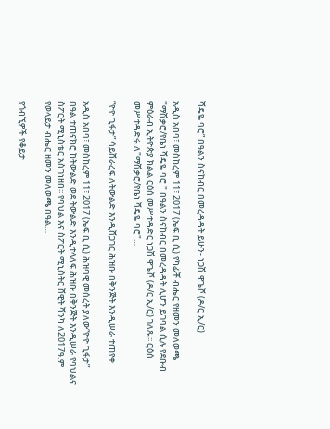ሻዴዬ ባሮ” በዓልን ስናከብር በመረዳዳት ይሁን- ነጋሽ ዋጌሾ (ዶ/ር ኢ/ር)

አዲስ አበባ፣ መስከረም 11፣ 2017 (ኤፍ ቢ ሲ) የካፊቾ ብሔር የዘመን መለወጫ "ማሽቃሮ/የቤነ ሻዴዬ ባሮ " በዓልን ስናከብር በመረዳዳት ሊሆን ይገባል ሲሉ የደቡብ ምዕራብ ኢትዮጵያ ክልል ርዕሰ መሥተዳድር ነጋሽ ዋጌሾ (ዶ/ር ኢ/ር) ገለጹ፡፡ ርዕሰ መሥተዳድሩ ለ"ማሽቃሮ/የቤነ ሻዴዬ ባሮ"…

“ዮዮ ጊፋታ” ሳይሸራረፍ ለትውልድ እንዲሸጋገር ሕዝቡ በቅንጅት እንዲሠራ ተጠየቀ

አዲስ አበባ፣ መስከረም 11፣ 2017 (ኤፍ ቢ ሲ) ሕዝባዊ መሰረት ያለው“ዮዮ ጊፋታ” በዓል ተጠናክሮ ከትውልድ ወደ ትውልድ እንዲተላለፍ ሕዝቡ በቅንጅት እንዲሠራ የባህልና ስፖርት ሚኒስቴር አስገነዘበ፡፡ የባህል እና ስፖርት ሚኒስትር ሸዊት ሻንካ ለ2017ዓ.ም የወላይታ ብሔር ዘመን መለወጫ በዓል…

የጎብኚዎች የቆይታ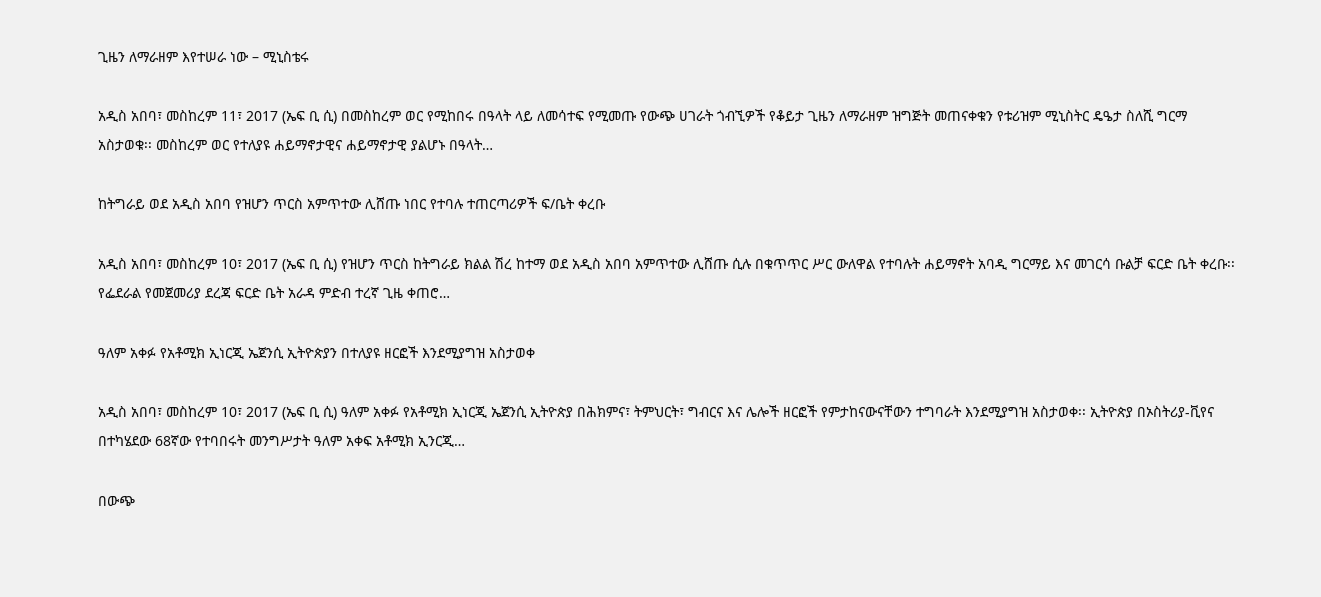ጊዜን ለማራዘም እየተሠራ ነው – ሚኒስቴሩ

አዲስ አበባ፣ መስከረም 11፣ 2017 (ኤፍ ቢ ሲ) በመስከረም ወር የሚከበሩ በዓላት ላይ ለመሳተፍ የሚመጡ የውጭ ሀገራት ጎብኚዎች የቆይታ ጊዜን ለማራዘም ዝግጅት መጠናቀቁን የቱሪዝም ሚኒስትር ዴዔታ ስለሺ ግርማ አስታወቁ፡፡ መስከረም ወር የተለያዩ ሐይማኖታዊና ሐይማኖታዊ ያልሆኑ በዓላት…

ከትግራይ ወደ አዲስ አበባ የዝሆን ጥርስ አምጥተው ሊሸጡ ነበር የተባሉ ተጠርጣሪዎች ፍ/ቤት ቀረቡ

አዲስ አበባ፣ መስከረም 10፣ 2017 (ኤፍ ቢ ሲ) የዝሆን ጥርስ ከትግራይ ክልል ሽረ ከተማ ወደ አዲስ አበባ አምጥተው ሊሸጡ ሲሉ በቁጥጥር ሥር ውለዋል የተባሉት ሐይማኖት አባዲ ግርማይ እና መገርሳ ቡልቻ ፍርድ ቤት ቀረቡ፡፡ የፌደራል የመጀመሪያ ደረጃ ፍርድ ቤት አራዳ ምድብ ተረኛ ጊዜ ቀጠሮ…

ዓለም አቀፉ የአቶሚክ ኢነርጂ ኤጀንሲ ኢትዮጵያን በተለያዩ ዘርፎች እንደሚያግዝ አስታወቀ

አዲስ አበባ፣ መስከረም 10፣ 2017 (ኤፍ ቢ ሲ) ዓለም አቀፉ የአቶሚክ ኢነርጂ ኤጀንሲ ኢትዮጵያ በሕክምና፣ ትምህርት፣ ግብርና እና ሌሎች ዘርፎች የምታከናውናቸውን ተግባራት እንደሚያግዝ አስታወቀ፡፡ ኢትዮጵያ በኦስትሪያ-ቪየና በተካሄደው 68ኛው የተባበሩት መንግሥታት ዓለም አቀፍ አቶሚክ ኢንርጂ…

በውጭ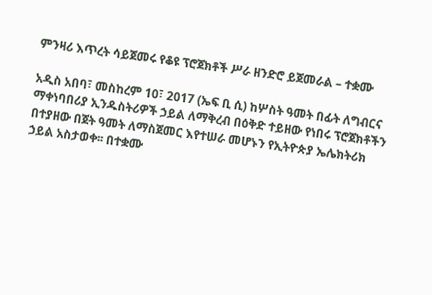ምንዛሪ እጥረት ሳይጀመሩ የቆዩ ፕሮጀክቶች ሥራ ዘንድሮ ይጀመራል – ተቋሙ

አዲስ አበባ፣ መስከረም 10፣ 2017 (ኤፍ ቢ ሲ) ከሦስት ዓመት በፊት ለግብርና ማቀነባበሪያ ኢንዱስትሪዎች ኃይል ለማቅረብ በዕቅድ ተይዘው የነበሩ ፕሮጀክቶችን በተያዘው በጀት ዓመት ለማስጀመር እየተሠራ መሆኑን የኢትዮጵያ ኤሌክትሪክ ኃይል አስታወቀ፡፡ በተቋሙ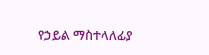የኃይል ማስተላለፊያ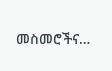መስመሮችና…